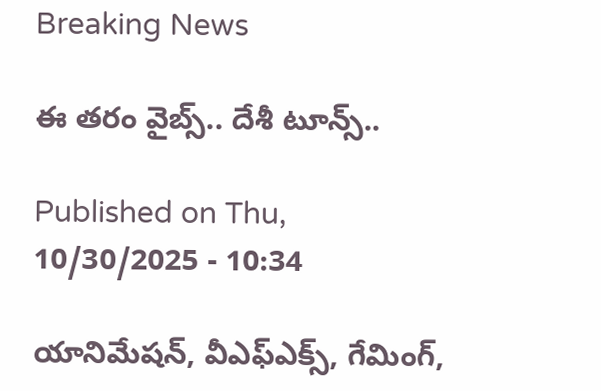Breaking News

ఈ తరం వైబ్స్‌.. దేశీ టూన్స్‌..

Published on Thu, 10/30/2025 - 10:34

యానిమేషన్, వీఎఫ్‌ఎక్స్, గేమింగ్,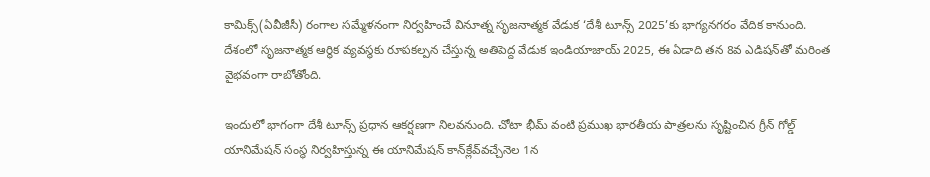కామిక్స్‌(ఏవీజీసీ) రంగాల సమ్మేళనంగా నిర్వహించే వినూత్న సృజనాత్మక వేడుక ‘దేశీ టూన్స్‌ 2025’కు భాగ్యనగరం వేదిక కానుంది. దేశంలో సృజనాత్మక ఆర్థిక వ్యవస్థకు రూపకల్పన చేస్తున్న అతిపెద్ద వేడుక ఇండియాజాయ్‌ 2025, ఈ ఏడాది తన 8వ ఎడిషన్‌తో మరింత వైభవంగా రాబోతోంది.

ఇందులో భాగంగా దేశీ టూన్స్‌ ప్రధాన ఆకర్షణగా నిలవనుంది. చోటా భీమ్‌ వంటి ప్రముఖ భారతీయ పాత్రలను సృష్టించిన గ్రీన్‌ గోల్డ్‌ యానిమేషన్‌ సంస్థ నిర్వహిస్తున్న ఈ యానిమేషన్‌ కాన్‌క్లేవ్‌వచ్చేనెల 1న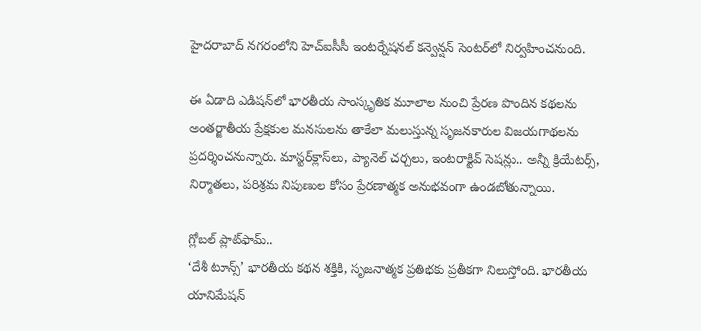హైదరాబాద్‌ నగరంలోని హెచ్‌ఐసీసీ ఇంటర్నేషనల్‌ కన్వెన్షన్‌ సెంటర్‌లో నిర్వహించనుంది.

ఈ ఏడాది ఎడిషన్‌లో భారతీయ సాంస్కృతిక మూలాల నుంచి ప్రేరణ పొందిన కథలను అంతర్జాతీయ ప్రేక్షకుల మనసులను తాకేలా మలుస్తున్న సృజనకారుల విజయగాథలను ప్రదర్శించనున్నారు. మాస్టర్‌క్లాస్‌లు, ప్యానెల్‌ చర్చలు, ఇంటరాక్టివ్‌ సెషన్లు.. అన్నీ క్రియేటర్స్, నిర్మాతలు, పరిశ్రమ నిపుణుల కోసం ప్రేరణాత్మక అనుభవంగా ఉండబోతున్నాయి.

గ్లోబల్‌ ప్లాట్‌ఫామ్‌..
‘దేశీ టూన్స్‌’ భారతీయ కథన శక్తికి, సృజనాత్మక ప్రతిభకు ప్రతీకగా నిలుస్తోంది. భారతీయ యానిమేషన్‌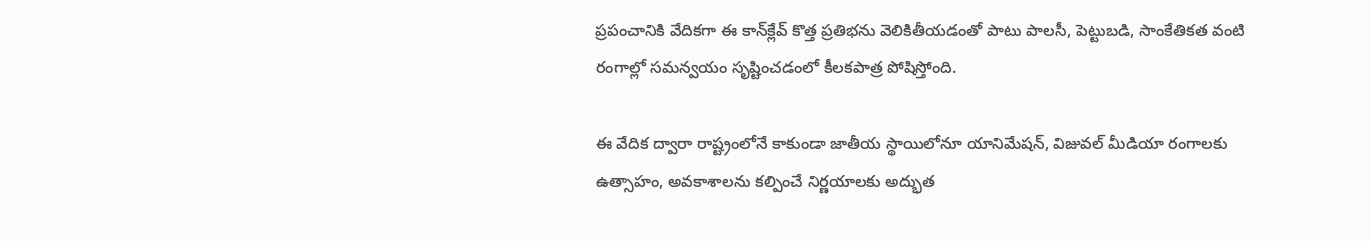ప్రపంచానికి వేదికగా ఈ కాన్‌క్లేవ్‌ కొత్త ప్రతిభను వెలికితీయడంతో పాటు పాలసీ, పెట్టుబడి, సాంకేతికత వంటి రంగాల్లో సమన్వయం సృష్టించడంలో కీలకపాత్ర పోషిస్తోంది.

ఈ వేదిక ద్వారా రాష్ట్రంలోనే కాకుండా జాతీయ స్థాయిలోనూ యానిమేషన్, విజువల్‌ మీడియా రంగాలకు ఉత్సాహం, అవకాశాలను కల్పించే నిర్ణయాలకు అద్భుత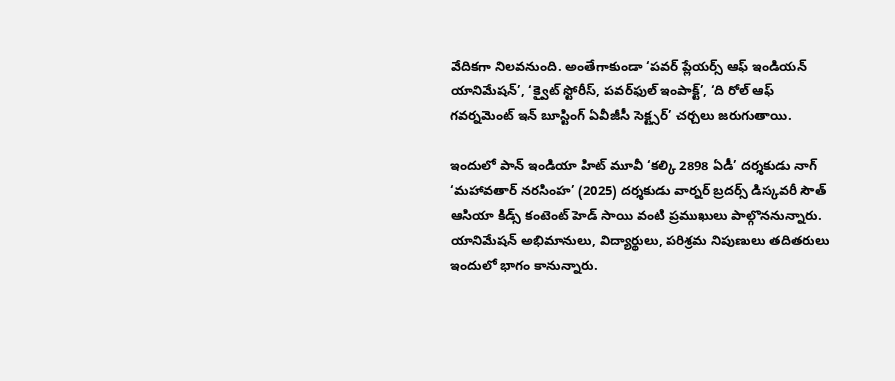వేదికగా నిలవనుంది. అంతేగాకుండా ‘పవర్‌ ప్లేయర్స్‌ ఆఫ్‌ ఇండియన్‌ యానిమేషన్‌’, ‘క్వైట్‌ స్టోరీస్, పవర్‌ఫుల్‌ ఇంపాక్ట్‌’, ‘ది రోల్‌ ఆఫ్‌ గవర్నమెంట్‌ ఇన్‌ బూస్టింగ్‌ ఏవీజీసీ సెక్ట్సర్‌’ చర్చలు జరుగుతాయి.

ఇందులో పాన్‌ ఇండియా హిట్‌ మూవీ ‘కల్కి 2898 ఏడీ’ దర్శకుడు నాగ్‌ ‘మహావతార్‌ నరసింహ’ (2025) దర్శకుడు వార్నర్‌ బ్రదర్స్‌ డిస్కవరీ సౌత్‌ ఆసియా కిడ్స్‌ కంటెంట్‌ హెడ్‌ సాయి వంటి ప్రముఖులు పాల్గొననున్నారు. యానిమేషన్‌ అభిమానులు, విద్యార్థులు, పరిశ్రమ నిపుణులు తదితరులు ఇందులో భాగం కానున్నారు.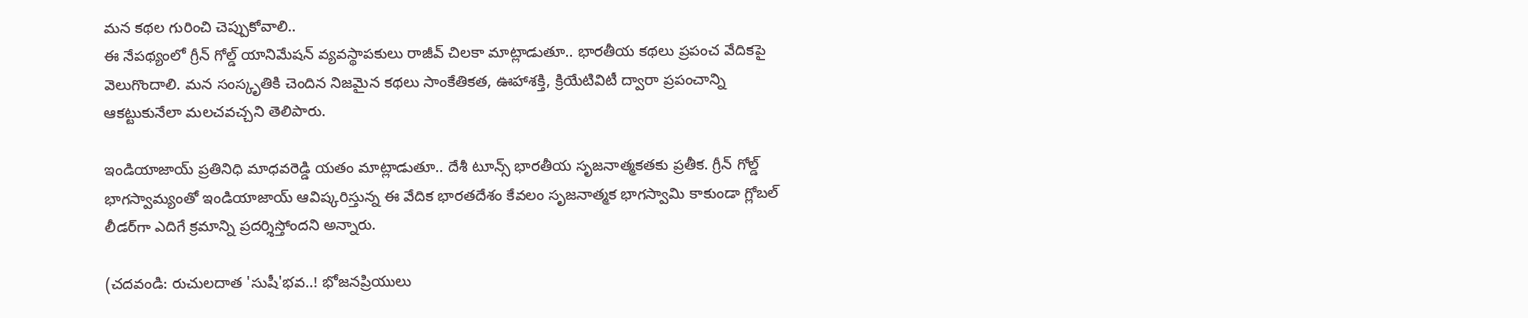మన కథల గురించి చెప్పుకోవాలి..
ఈ నేపథ్యంలో గ్రీన్‌ గోల్డ్‌ యానిమేషన్‌ వ్యవస్థాపకులు రాజీవ్‌ చిలకా మాట్లాడుతూ.. భారతీయ కథలు ప్రపంచ వేదికపై వెలుగొందాలి. మన సంస్కృతికి చెందిన నిజమైన కథలు సాంకేతికత, ఊహాశక్తి, క్రియేటివిటీ ద్వారా ప్రపంచాన్ని ఆకట్టుకునేలా మలచవచ్చని తెలిపారు.

ఇండియాజాయ్‌ ప్రతినిధి మాధవరెడ్డి యతం మాట్లాడుతూ.. దేశీ టూన్స్‌ భారతీయ సృజనాత్మకతకు ప్రతీక. గ్రీన్‌ గోల్డ్‌ భాగస్వామ్యంతో ఇండియాజాయ్‌ ఆవిష్కరిస్తున్న ఈ వేదిక భారతదేశం కేవలం సృజనాత్మక భాగస్వామి కాకుండా గ్లోబల్‌ లీడర్‌గా ఎదిగే క్రమాన్ని ప్రదర్శిస్తోందని అన్నారు.

(చదవండి: రుచులదాత 'సుషీ'భవ..! భోజనప్రియులు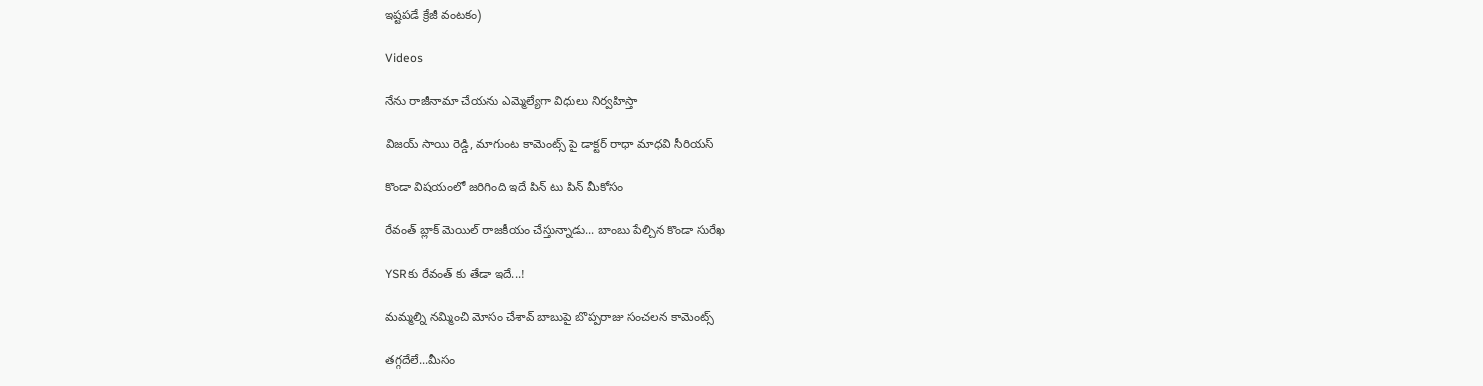ఇష్టపడే క్రేజీ వంటకం)

Videos

నేను రాజీనామా చేయను ఎమ్మెల్యేగా విధులు నిర్వహిస్తా

విజయ్ సాయి రెడ్డి, మాగుంట కామెంట్స్ పై డాక్టర్ రాధా మాధవి సీరియస్

కొండా విషయంలో జరిగింది ఇదే పిన్ టు పిన్ మీకోసం

రేవంత్ బ్లాక్ మెయిల్ రాజకీయం చేస్తున్నాడు... బాంబు పేల్చిన కొండా సురేఖ

YSRకు రేవంత్ కు తేడా ఇదే...!

మమ్మల్ని నమ్మించి మోసం చేశావ్ బాబుపై బొప్పరాజు సంచలన కామెంట్స్

తగ్గదేలే...మీసం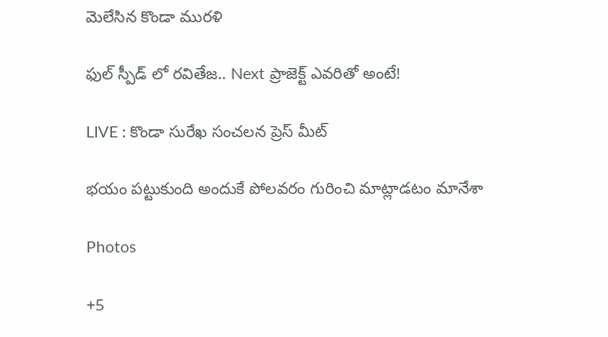మెలేసిన కొండా మురళి

ఫుల్ స్పీడ్ లో రవితేజ.. Next ప్రాజెక్ట్ ఎవరితో అంటే!

LIVE : కొండా సురేఖ సంచలన ప్రెస్ మీట్

భయం పట్టుకుంది అందుకే పోలవరం గురించి మాట్లాడటం మానేశా

Photos

+5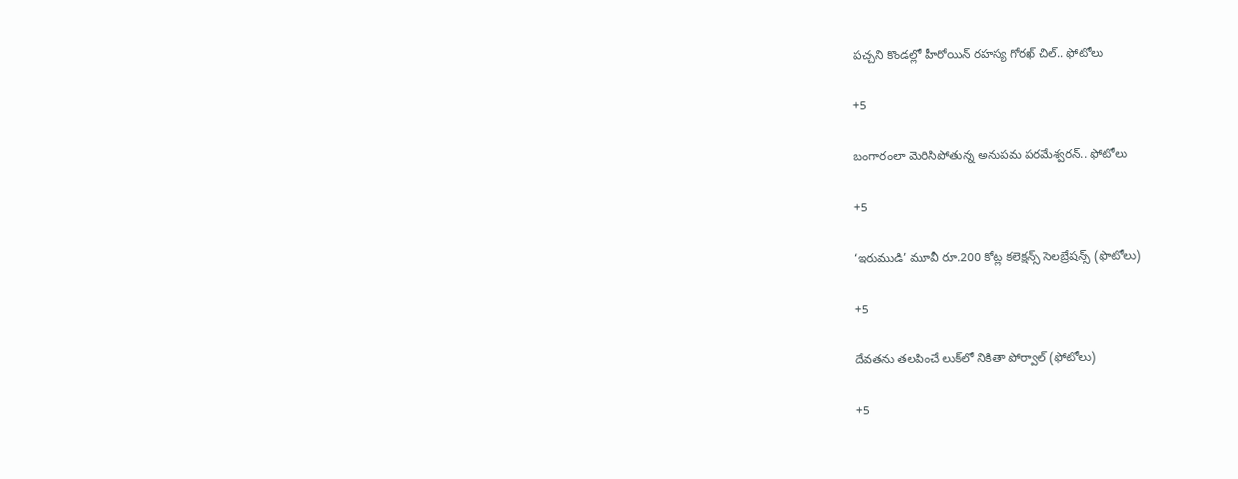పచ్చని కొండల్లో హీరోయిన్ రహస్య గోరఖ్ చిల్.. ఫోటోలు

+5

బంగారంలా మెరిసిపోతున్న అనుపమ పరమేశ్వరన్.. ఫోటోలు

+5

‘ఇరుముడి’ మూవీ రూ.200 కోట్ల కలెక్షన్స్ సెలబ్రేషన్స్ (ఫొటోలు)

+5

దేవతను తలపించే లుక్‌లో నికితా పోర్వాల్‌ (ఫోటోలు)

+5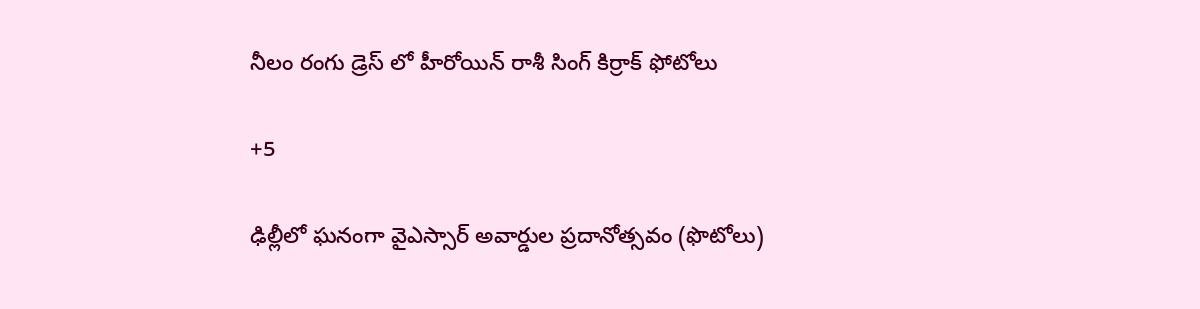నీలం రంగు డ్రెస్ లో హీరోయిన్ రాశీ సింగ్ కిర్రాక్ ఫోటోలు

+5

ఢిల్లీలో ఘనంగా వైఎస్సార్‌ అవార్డుల ప్రదానోత్సవం (ఫొటోలు)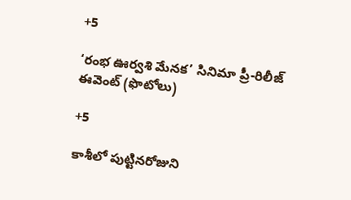+5

‘రంభ ఊర్వశి మేనక’ సినిమా ప్రీ-రిలీజ్ ఈవెంట్‌ (ఫొటోలు)

+5

కాశీలో పుట్టినరోజుని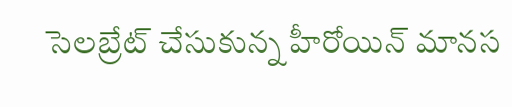సెలబ్రేట్ చేసుకున్న హీరోయిన్ మానస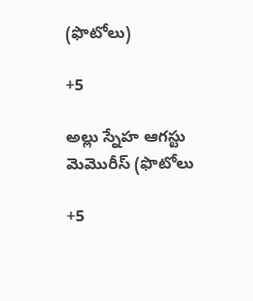(ఫొటోలు)

+5

అల్లు స్నేహ ఆగస్టు మెమొరీస్ (ఫొటోలు

+5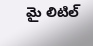మై లిటిల్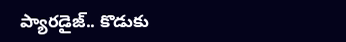ప్యారడైజ్‌.. కొడుకు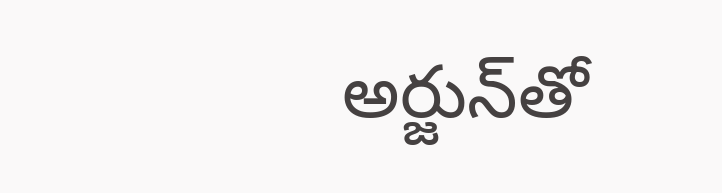అర్జున్‌తో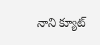నాని క్యూట్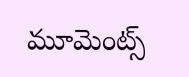మూమెంట్స్‌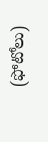(ఫోటోలు)